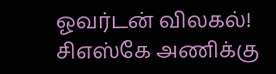ஓவர்டன் விலகல்! சிஎஸ்கே அணிக்கு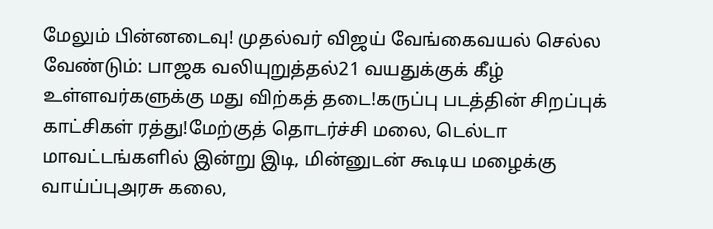மேலும் பின்னடைவு! முதல்வர் விஜய் வேங்கைவயல் செல்ல வேண்டும்: பாஜக வலியுறுத்தல்21 வயதுக்குக் கீழ் உள்ளவர்களுக்கு மது விற்கத் தடை!கருப்பு படத்தின் சிறப்புக் காட்சிகள் ரத்து!மேற்குத் தொடர்ச்சி மலை, டெல்டா மாவட்டங்களில் இன்று இடி, மின்னுடன் கூடிய மழைக்கு வாய்ப்புஅரசு கலை,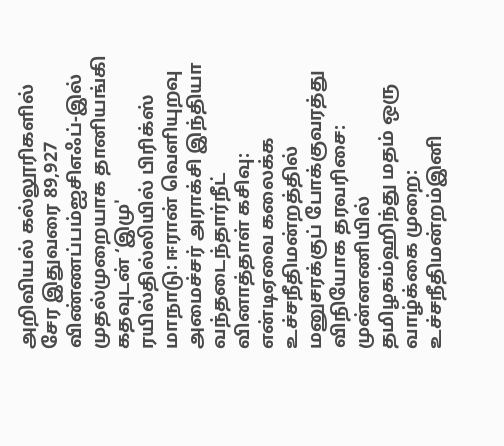அறிவியல் கல்லூரிகளில் சேர இதுவரை 89,927 விண்ணப்பம்ஐசிஎஃப்-இல் முதல்முறையாக தானியங்கி கதவுடன் ‘இமு' ரயில்தில்லியில் பிரிக்ஸ் மாநாடு: ஈரான் வெளியுறவு அமைச்சர் அராக்சி இந்தியா வந்தடைந்தார்நீட் வினாத்தாள் கசிவு: என்டிஏவை கலைக்க உச்சநீதிமன்றத்தில் மனுசரக்குப் போக்குவரத்து விநியோக தரவரிசை: முன்னணியில் தமிழகம்ஹிந்து மதம் ஒரு வாழ்க்கை முறை: உச்சநீதிமன்றம்இனி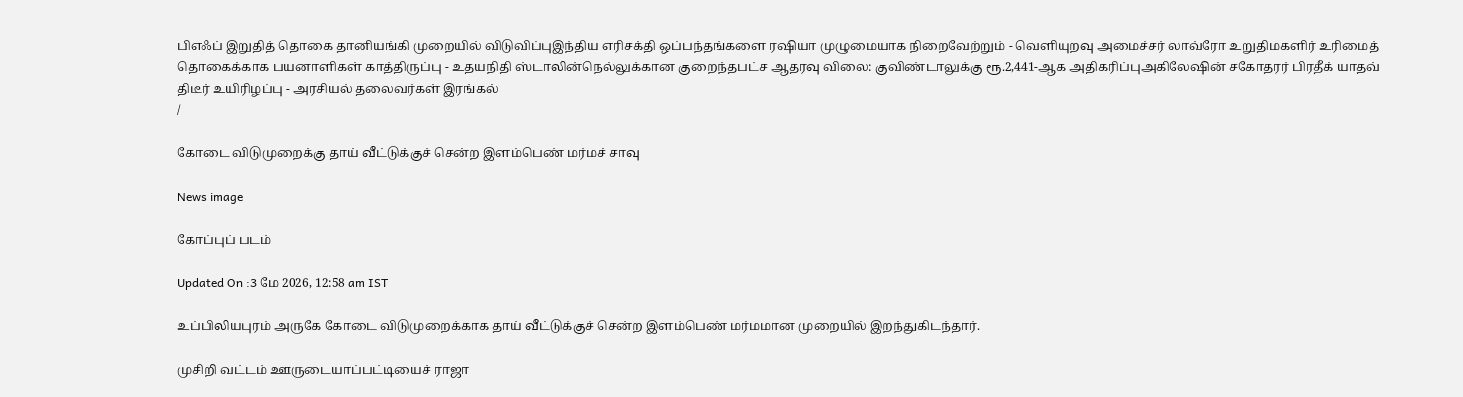பிஎஃப் இறுதித் தொகை தானியங்கி முறையில் விடுவிப்புஇந்திய எரிசக்தி ஒப்பந்தங்களை ரஷியா முழுமையாக நிறைவேற்றும் - வெளியுறவு அமைச்சர் லாவ்ரோ உறுதிமகளிர் உரிமைத் தொகைக்காக பயனாளிகள் காத்திருப்பு - உதயநிதி ஸ்டாலின்நெல்லுக்கான குறைந்தபட்ச ஆதரவு விலை: குவிண்டாலுக்கு ரூ.2,441-ஆக அதிகரிப்புஅகிலேஷின் சகோதரர் பிரதீக் யாதவ் திடீர் உயிரிழப்பு - அரசியல் தலைவர்கள் இரங்கல்
/

கோடை விடுமுறைக்கு தாய் வீட்டுக்குச் சென்ற இளம்பெண் மர்மச் சாவு

News image

கோப்புப் படம்

Updated On :3 மே 2026, 12:58 am IST

உப்பிலியபுரம் அருகே கோடை விடுமுறைக்காக தாய் வீட்டுக்குச் சென்ற இளம்பெண் மர்மமான முறையில் இறந்துகிடந்தார்.

முசிறி வட்டம் ஊருடையாப்பட்டியைச் ராஜா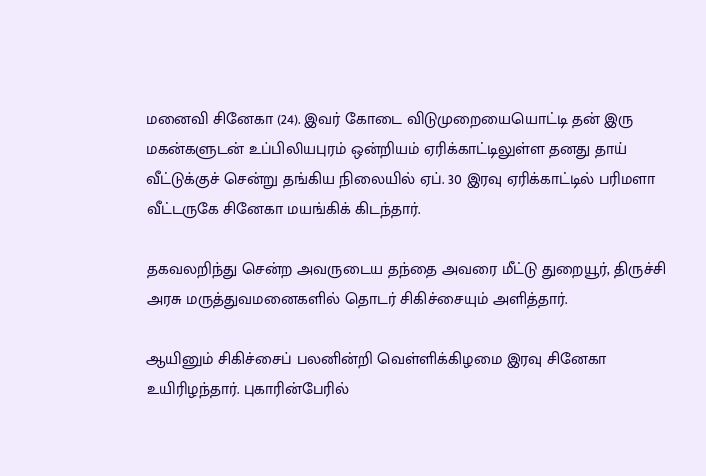மனைவி சினேகா (24). இவர் கோடை விடுமுறையையொட்டி தன் இரு மகன்களுடன் உப்பிலியபுரம் ஒன்றியம் ஏரிக்காட்டிலுள்ள தனது தாய் வீட்டுக்குச் சென்று தங்கிய நிலையில் ஏப். 30 இரவு ஏரிக்காட்டில் பரிமளா வீட்டருகே சினேகா மயங்கிக் கிடந்தார்.

தகவலறிந்து சென்ற அவருடைய தந்தை அவரை மீட்டு துறையூர், திருச்சி அரசு மருத்துவமனைகளில் தொடர் சிகிச்சையும் அளித்தார்.

ஆயினும் சிகிச்சைப் பலனின்றி வெள்ளிக்கிழமை இரவு சினேகா உயிரிழந்தார். புகாரின்பேரில்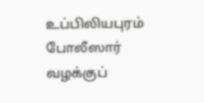உப்பிலியபுரம் போலீஸார் வழக்குப்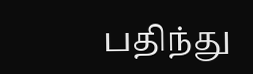பதிந்து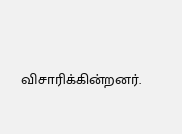விசாரிக்கின்றனர்.